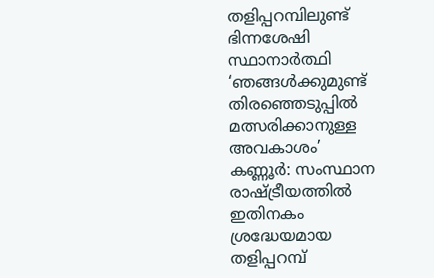തളിപ്പറമ്പിലുണ്ട് ഭിന്നശേഷി സ്ഥാനാർത്ഥി ‘ഞങ്ങൾക്കുമുണ്ട് തിരഞ്ഞെടുപ്പിൽ മത്സരിക്കാനുള്ള അവകാശം’
കണ്ണൂർ: സംസ്ഥാന രാഷ്ട്രീയത്തിൽ ഇതിനകം ശ്രദ്ധേയമായ തളിപ്പറമ്പ്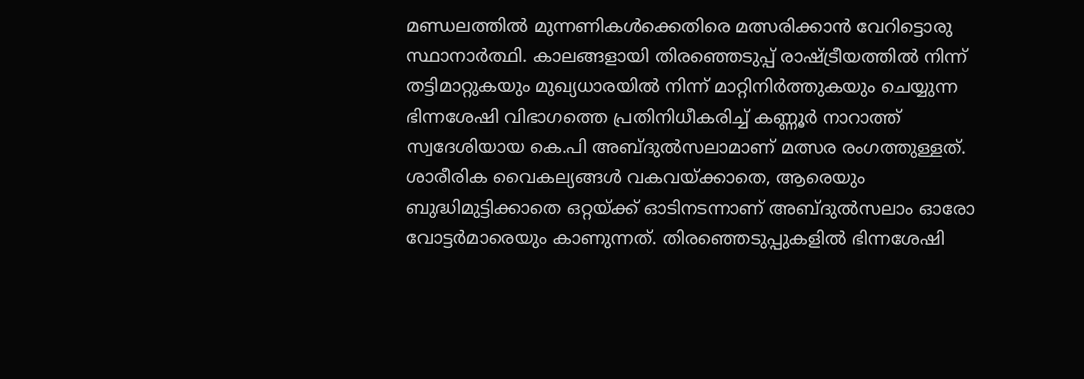മണ്ഡലത്തിൽ മുന്നണികൾക്കെതിരെ മത്സരിക്കാൻ വേറിട്ടൊരു സ്ഥാനാർത്ഥി. കാലങ്ങളായി തിരഞ്ഞെടുപ്പ് രാഷ്ട്രീയത്തിൽ നിന്ന് തട്ടിമാറ്റുകയും മുഖ്യധാരയിൽ നിന്ന് മാറ്റിനിർത്തുകയും ചെയ്യുന്ന ഭിന്നശേഷി വിഭാഗത്തെ പ്രതിനിധീകരിച്ച് കണ്ണൂർ നാറാത്ത് സ്വദേശിയായ കെ.പി അബ്ദുൽസലാമാണ് മത്സര രംഗത്തുള്ളത്. ശാരീരിക വൈകല്യങ്ങൾ വകവയ്ക്കാതെ, ആരെയും ബുദ്ധിമുട്ടിക്കാതെ ഒറ്റയ്ക്ക് ഓടിനടന്നാണ് അബ്ദുൽസലാം ഓരോ വോട്ടർമാരെയും കാണുന്നത്. തിരഞ്ഞെടുപ്പുകളിൽ ഭിന്നശേഷി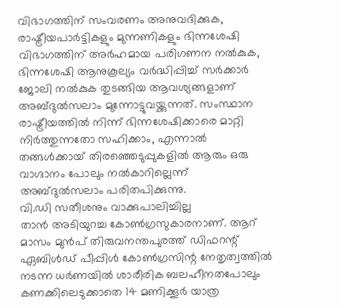വിഭാഗത്തിന് സംവരണം അനുവദിക്കുക, രാഷ്ട്രീയപാർട്ടികളും മുന്നണികളും ഭിന്നശേഷി വിഭാഗത്തിന് അർഹമായ പരിഗണന നൽകുക, ഭിന്നശേഷി ആനുകൂല്യം വർദ്ധിപ്പിച്ച് സർക്കാർ ജോലി നൽകുക തുടങ്ങിയ ആവശ്യങ്ങളാണ് അബ്ദുൽസലാം മുന്നോട്ടുവയ്ക്കുന്നത്. സംസ്ഥാന രാഷ്ട്രീയത്തിൽ നിന്ന് ഭിന്നശേഷിക്കാരെ മാറ്റി നിർത്തുന്നതോ സഹിക്കാം, എന്നാൽ തങ്ങൾക്കായ് തിരഞ്ഞെടുപ്പുകളിൽ ആരും ഒരു വാഗ്ദാനം പോലും നൽകാറില്ലെന്ന് അബ്ദുൽസലാം പരിതപിക്കുന്നു.
വി.ഡി സതീശനും വാക്കുപാലിച്ചില്ല
താൻ അടിയുറച്ച കോൺഗ്രസുകാരനാണ്. ആറ് മാസം മുൻപ് തിരുവനന്തപുരത്ത് ഡിഫറന്റ് ഏബിൾഡ് പീപ്പിൾ കോൺഗ്രസിന്റ നേതൃത്വത്തിൽ നടന്ന ധർണയിൽ ശാരീരിക ബലഹീനതപോലും കണക്കിലെടുക്കാതെ 14 മണിക്കൂർ യാത്ര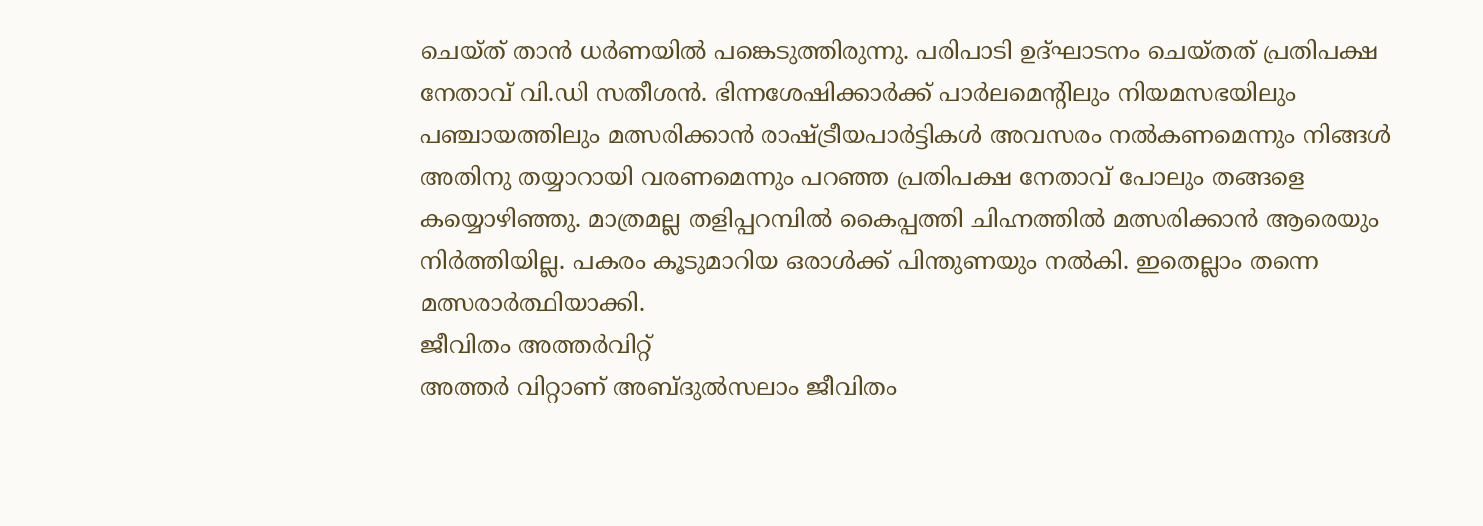ചെയ്ത് താൻ ധർണയിൽ പങ്കെടുത്തിരുന്നു. പരിപാടി ഉദ്ഘാടനം ചെയ്തത് പ്രതിപക്ഷ നേതാവ് വി.ഡി സതീശൻ. ഭിന്നശേഷിക്കാർക്ക് പാർലമെന്റിലും നിയമസഭയിലും പഞ്ചായത്തിലും മത്സരിക്കാൻ രാഷ്ട്രീയപാർട്ടികൾ അവസരം നൽകണമെന്നും നിങ്ങൾ അതിനു തയ്യാറായി വരണമെന്നും പറഞ്ഞ പ്രതിപക്ഷ നേതാവ് പോലും തങ്ങളെ കയ്യൊഴിഞ്ഞു. മാത്രമല്ല തളിപ്പറമ്പിൽ കൈപ്പത്തി ചിഹ്നത്തിൽ മത്സരിക്കാൻ ആരെയും നിർത്തിയില്ല. പകരം കൂടുമാറിയ ഒരാൾക്ക് പിന്തുണയും നൽകി. ഇതെല്ലാം തന്നെ മത്സരാർത്ഥിയാക്കി.
ജീവിതം അത്തർവിറ്റ്
അത്തർ വിറ്റാണ് അബ്ദുൽസലാം ജീവിതം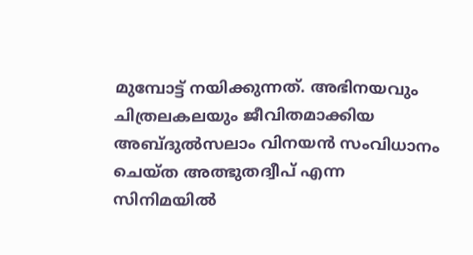മുമ്പോട്ട് നയിക്കുന്നത്. അഭിനയവും ചിത്രലകലയും ജീവിതമാക്കിയ അബ്ദുൽസലാം വിനയൻ സംവിധാനം ചെയ്ത അത്ഭുതദ്വീപ് എന്ന സിനിമയിൽ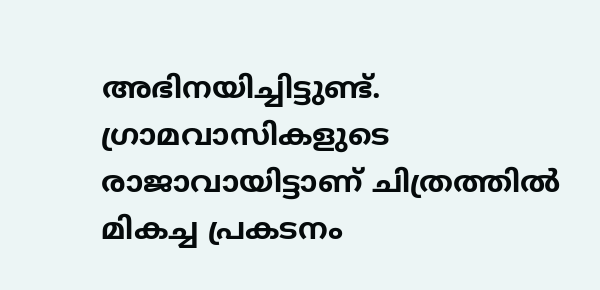അഭിനയിച്ചിട്ടുണ്ട്. ഗ്രാമവാസികളുടെ രാജാവായിട്ടാണ് ചിത്രത്തിൽ മികച്ച പ്രകടനം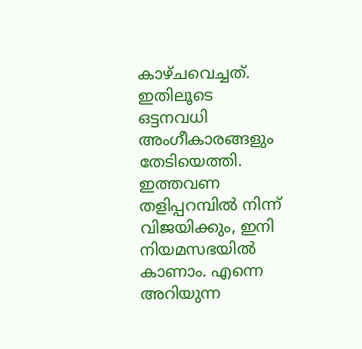കാഴ്ചവെച്ചത്. ഇതിലൂടെ ഒട്ടനവധി അംഗീകാരങ്ങളും തേടിയെത്തി.
ഇത്തവണ തളിപ്പറമ്പിൽ നിന്ന് വിജയിക്കും, ഇനി നിയമസഭയിൽ കാണാം. എന്നെ അറിയുന്ന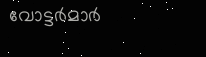വോട്ടർമാർ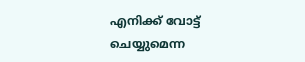എനിക്ക് വോട്ട് ചെയ്യുമെന്ന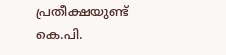പ്രതീക്ഷയുണ്ട്
കെ.പി.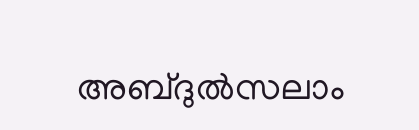അബ്ദുൽസലാം